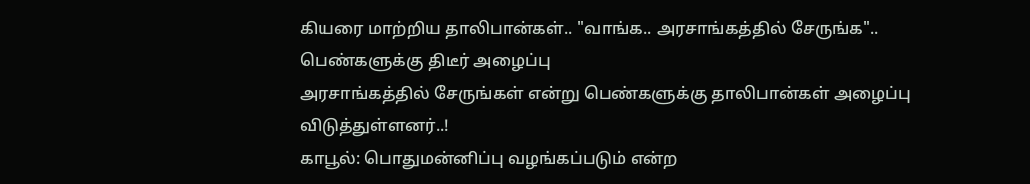கியரை மாற்றிய தாலிபான்கள்.. "வாங்க.. அரசாங்கத்தில் சேருங்க".. பெண்களுக்கு திடீர் அழைப்பு
அரசாங்கத்தில் சேருங்கள் என்று பெண்களுக்கு தாலிபான்கள் அழைப்பு விடுத்துள்ளனர்..!
காபூல்: பொதுமன்னிப்பு வழங்கப்படும் என்ற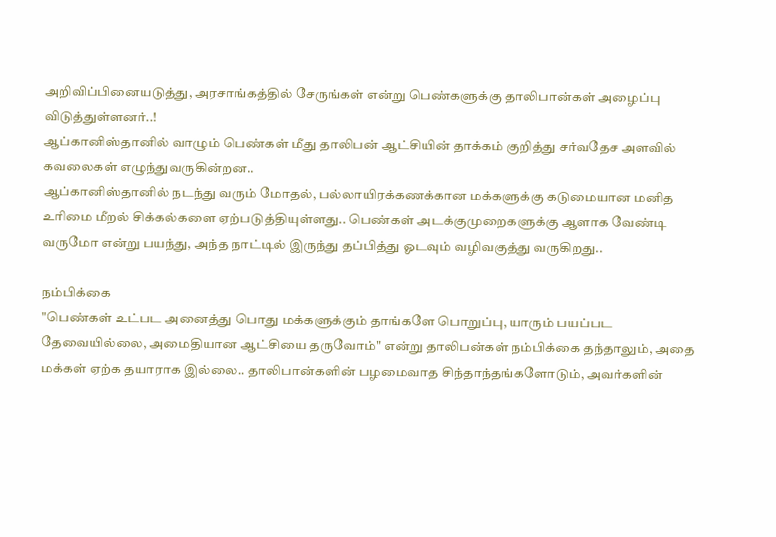அறிவிப்பினையடுத்து, அரசாங்கத்தில் சேருங்கள் என்று பெண்களுக்கு தாலிபான்கள் அழைப்பு விடுத்துள்ளனர்..!
ஆப்கானிஸ்தானில் வாழும் பெண்கள் மீது தாலிபன் ஆட்சியின் தாக்கம் குறித்து சர்வதேச அளவில் கவலைகள் எழுந்துவருகின்றன..
ஆப்கானிஸ்தானில் நடந்து வரும் மோதல், பல்லாயிரக்கணக்கான மக்களுக்கு கடுமையான மனித உரிமை மீறல் சிக்கல்களை ஏற்படுத்தியுள்ளது.. பெண்கள் அடக்குமுறைகளுக்கு ஆளாக வேண்டி வருமோ என்று பயந்து, அந்த நாட்டில் இருந்து தப்பித்து ஓடவும் வழிவகுத்து வருகிறது..

நம்பிக்கை
"பெண்கள் உட்பட அனைத்து பொது மக்களுக்கும் தாங்களே பொறுப்பு, யாரும் பயப்பட தேவையில்லை, அமைதியான ஆட்சியை தருவோம்" என்று தாலிபன்கள் நம்பிக்கை தந்தாலும், அதை மக்கள் ஏற்க தயாராக இல்லை.. தாலிபான்களின் பழமைவாத சிந்தாந்தங்களோடும், அவர்களின்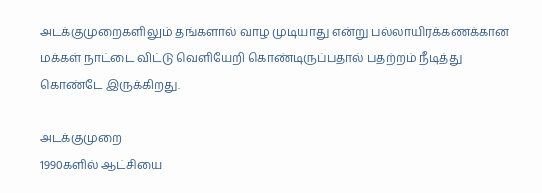அடக்குமுறைகளிலும் தங்களால் வாழ முடியாது என்று பல்லாயிரக்கணக்கான மக்கள் நாட்டை விட்டு வெளியேறி கொண்டிருப்பதால் பதற்றம் நீடித்து கொண்டே இருக்கிறது.

அடக்குமுறை
1990களில் ஆட்சியை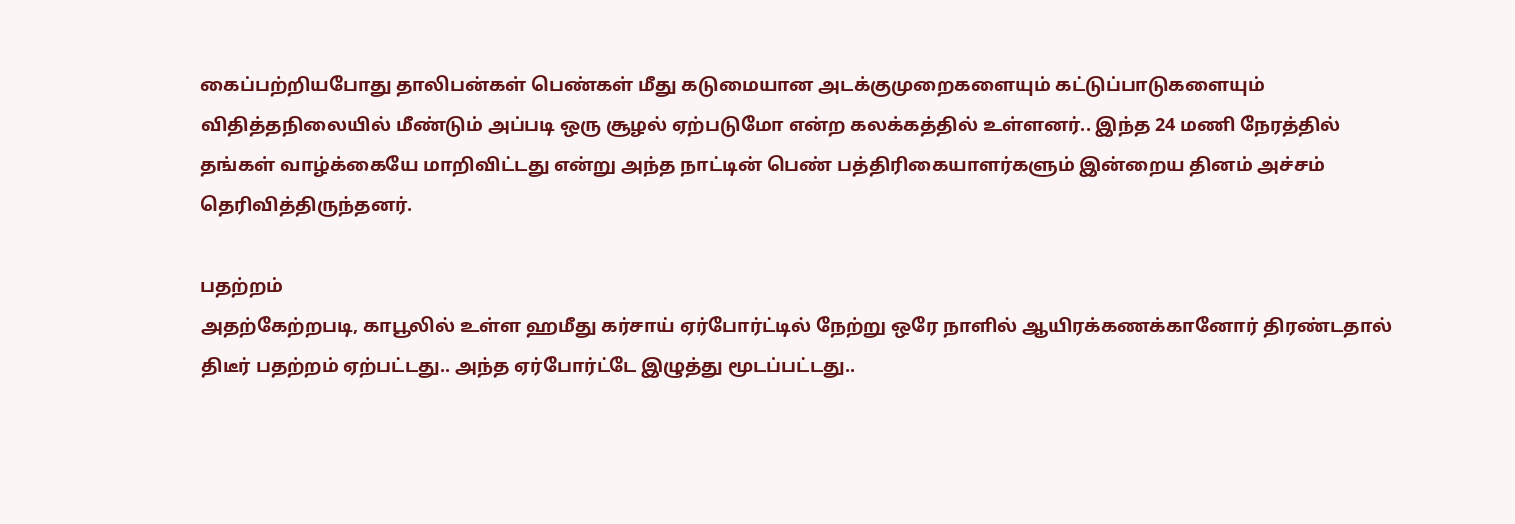கைப்பற்றியபோது தாலிபன்கள் பெண்கள் மீது கடுமையான அடக்குமுறைகளையும் கட்டுப்பாடுகளையும் விதித்தநிலையில் மீண்டும் அப்படி ஒரு சூழல் ஏற்படுமோ என்ற கலக்கத்தில் உள்ளனர்.. இந்த 24 மணி நேரத்தில் தங்கள் வாழ்க்கையே மாறிவிட்டது என்று அந்த நாட்டின் பெண் பத்திரிகையாளர்களும் இன்றைய தினம் அச்சம் தெரிவித்திருந்தனர்.

பதற்றம்
அதற்கேற்றபடி, காபூலில் உள்ள ஹமீது கர்சாய் ஏர்போர்ட்டில் நேற்று ஒரே நாளில் ஆயிரக்கணக்கானோர் திரண்டதால் திடீர் பதற்றம் ஏற்பட்டது.. அந்த ஏர்போர்ட்டே இழுத்து மூடப்பட்டது..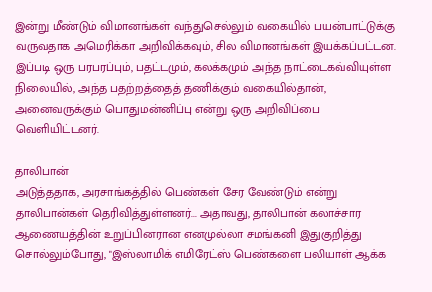இன்று மீண்டும் விமானங்கள் வந்துசெல்லும் வகையில் பயன்பாட்டுக்கு வருவதாக அமெரிக்கா அறிவிக்கவும், சில விமானங்கள் இயக்கப்பட்டன. இப்படி ஒரு பரபரப்பும், பதட்டமும், கலக்கமும் அந்த நாட்டைகவ்வியுள்ள நிலையில், அந்த பதற்றத்தைத் தணிக்கும் வகையில்தான், அனைவருக்கும் பொதுமன்னிப்பு என்று ஒரு அறிவிப்பை வெளியிட்டனர்.

தாலிபான்
அடுத்ததாக, அரசாங்கத்தில் பெண்கள் சேர வேண்டும் என்று தாலிபான்கள் தெரிவித்துள்ளனர்... அதாவது, தாலிபான் கலாச்சார ஆணையத்தின் உறுப்பினரான எனமுல்லா சமங்கனி இதுகுறித்து சொல்லும்போது, "இஸ்லாமிக் எமிரேட்ஸ் பெண்களை பலியாள் ஆக்க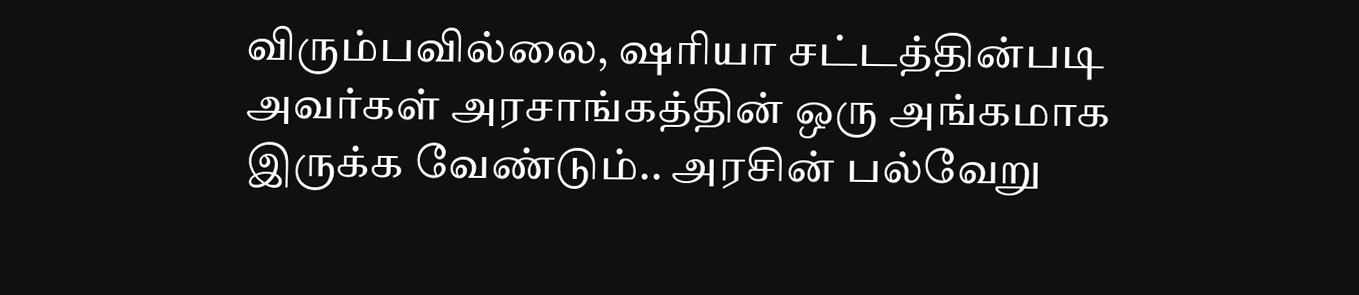விரும்பவில்லை, ஷரியா சட்டத்தின்படி அவர்கள் அரசாங்கத்தின் ஒரு அங்கமாக இருக்க வேண்டும்.. அரசின் பல்வேறு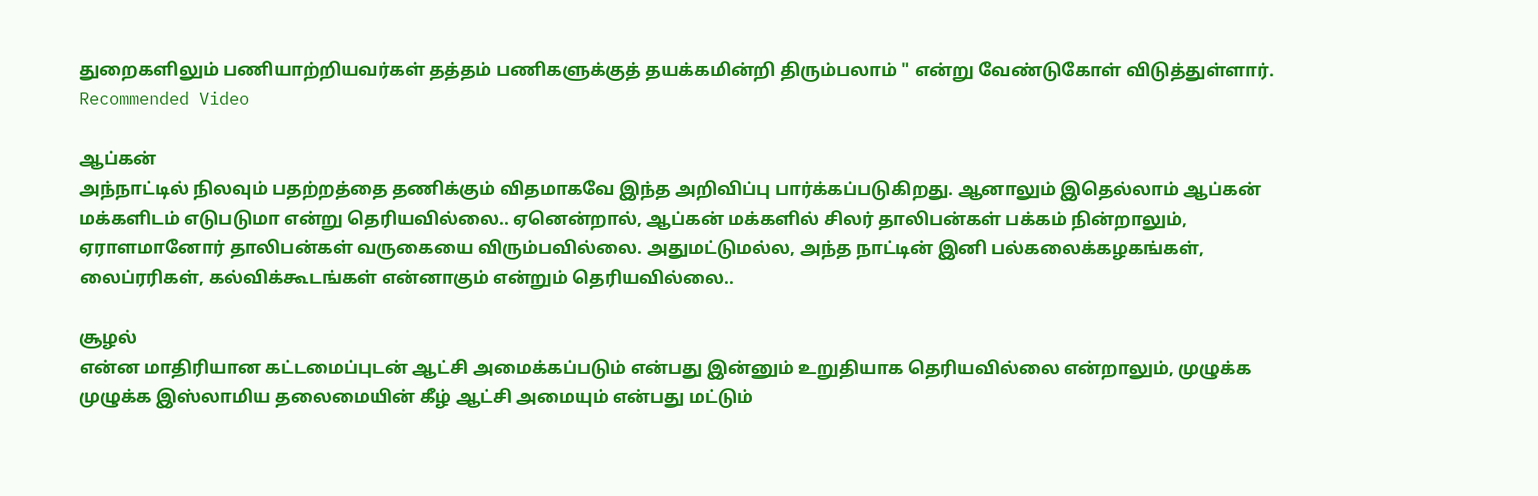துறைகளிலும் பணியாற்றியவர்கள் தத்தம் பணிகளுக்குத் தயக்கமின்றி திரும்பலாம் " என்று வேண்டுகோள் விடுத்துள்ளார்.
Recommended Video

ஆப்கன்
அந்நாட்டில் நிலவும் பதற்றத்தை தணிக்கும் விதமாகவே இந்த அறிவிப்பு பார்க்கப்படுகிறது. ஆனாலும் இதெல்லாம் ஆப்கன் மக்களிடம் எடுபடுமா என்று தெரியவில்லை.. ஏனென்றால், ஆப்கன் மக்களில் சிலர் தாலிபன்கள் பக்கம் நின்றாலும், ஏராளமானோர் தாலிபன்கள் வருகையை விரும்பவில்லை. அதுமட்டுமல்ல, அந்த நாட்டின் இனி பல்கலைக்கழகங்கள், லைப்ரரிகள், கல்விக்கூடங்கள் என்னாகும் என்றும் தெரியவில்லை..

சூழல்
என்ன மாதிரியான கட்டமைப்புடன் ஆட்சி அமைக்கப்படும் என்பது இன்னும் உறுதியாக தெரியவில்லை என்றாலும், முழுக்க முழுக்க இஸ்லாமிய தலைமையின் கீழ் ஆட்சி அமையும் என்பது மட்டும்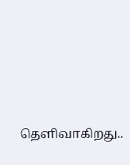தெளிவாகிறது..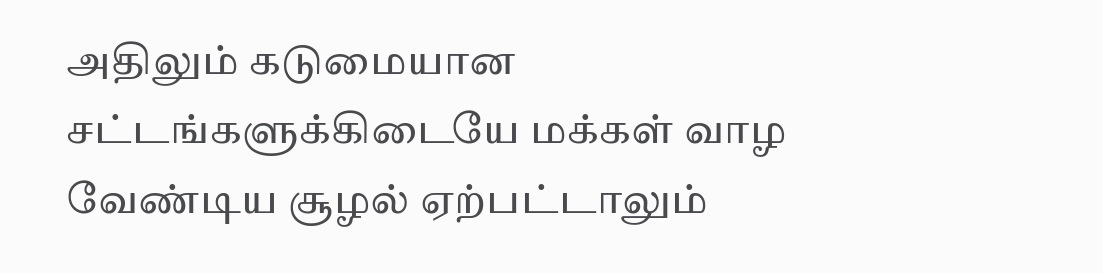அதிலும் கடுமையான சட்டங்களுக்கிடையே மக்கள் வாழ வேண்டிய சூழல் ஏற்பட்டாலும்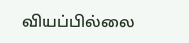வியப்பில்லை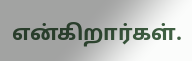என்கிறார்கள்.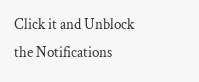Click it and Unblock the Notifications